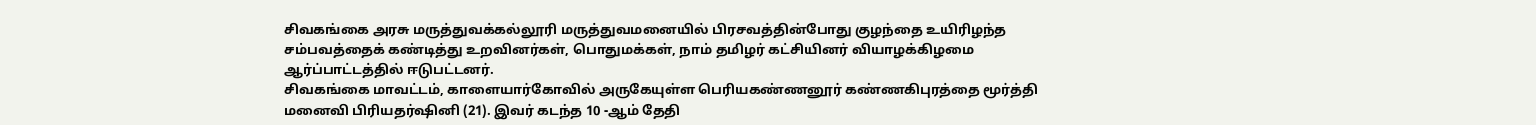சிவகங்கை அரசு மருத்துவக்கல்லூரி மருத்துவமனையில் பிரசவத்தின்போது குழந்தை உயிரிழந்த சம்பவத்தைக் கண்டித்து உறவினர்கள், பொதுமக்கள், நாம் தமிழர் கட்சியினர் வியாழக்கிழமை ஆர்ப்பாட்டத்தில் ஈடுபட்டனர்.
சிவகங்கை மாவட்டம், காளையார்கோவில் அருகேயுள்ள பெரியகண்ணனூர் கண்ணகிபுரத்தை மூர்த்தி மனைவி பிரியதர்ஷினி (21). இவர் கடந்த 10 -ஆம் தேதி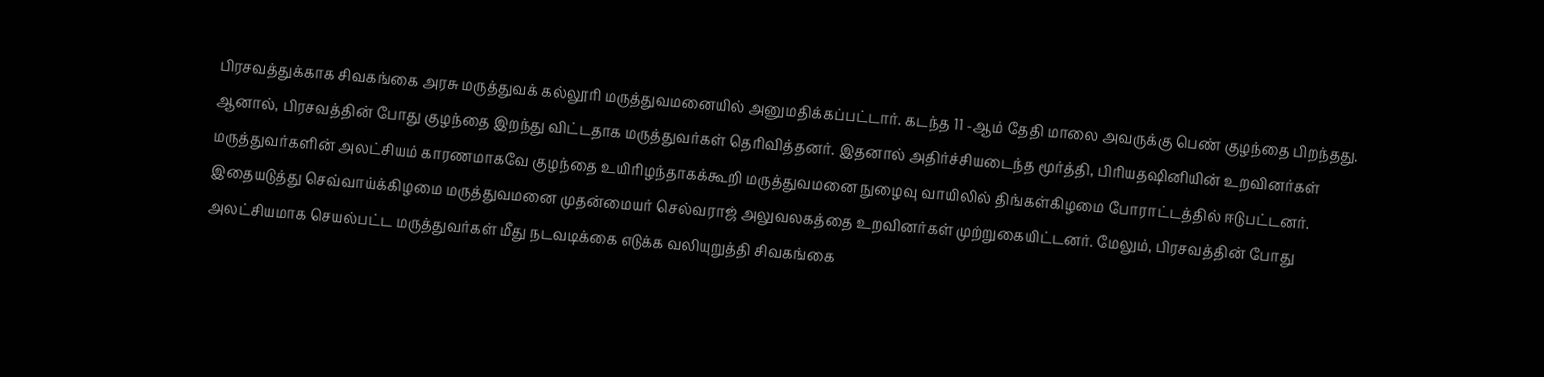பிரசவத்துக்காக சிவகங்கை அரசு மருத்துவக் கல்லூரி மருத்துவமனையில் அனுமதிக்கப்பட்டார். கடந்த 11 -ஆம் தேதி மாலை அவருக்கு பெண் குழந்தை பிறந்தது. ஆனால், பிரசவத்தின் போது குழந்தை இறந்து விட்டதாக மருத்துவர்கள் தெரிவித்தனர். இதனால் அதிர்ச்சியடைந்த மூர்த்தி, பிரியதஷினியின் உறவினர்கள் மருத்துவர்களின் அலட்சியம் காரணமாகவே குழந்தை உயிரிழந்தாகக்கூறி மருத்துவமனை நுழைவு வாயிலில் திங்கள்கிழமை போராட்டத்தில் ஈடுபட்டனர்.
இதையடுத்து செவ்வாய்க்கிழமை மருத்துவமனை முதன்மையர் செல்வராஜ் அலுவலகத்தை உறவினர்கள் முற்றுகையிட்டனர். மேலும், பிரசவத்தின் போது அலட்சியமாக செயல்பட்ட மருத்துவர்கள் மீது நடவடிக்கை எடுக்க வலியுறுத்தி சிவகங்கை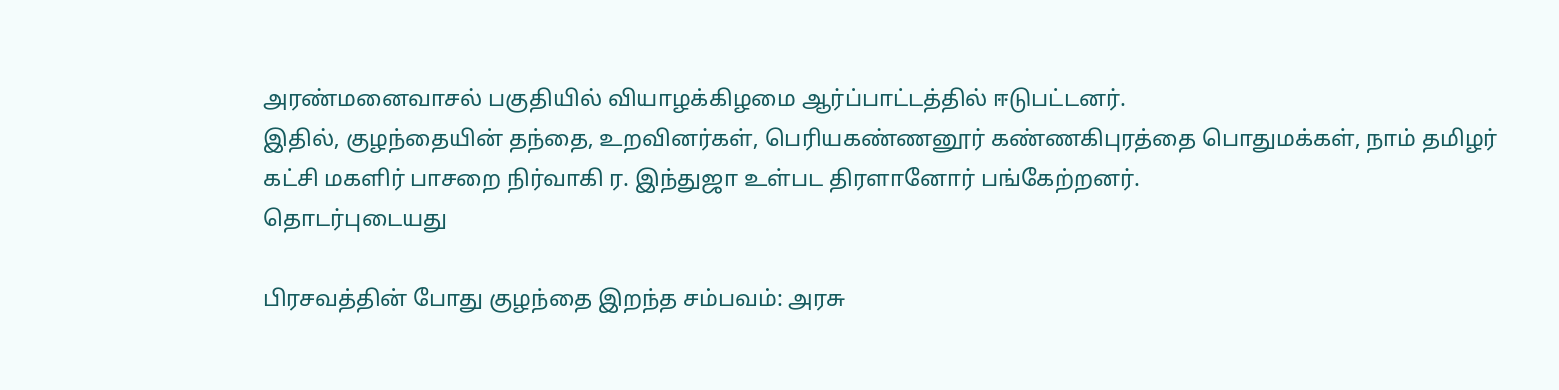அரண்மனைவாசல் பகுதியில் வியாழக்கிழமை ஆர்ப்பாட்டத்தில் ஈடுபட்டனர்.
இதில், குழந்தையின் தந்தை, உறவினர்கள், பெரியகண்ணனூர் கண்ணகிபுரத்தை பொதுமக்கள், நாம் தமிழர் கட்சி மகளிர் பாசறை நிர்வாகி ர. இந்துஜா உள்பட திரளானோர் பங்கேற்றனர்.
தொடர்புடையது

பிரசவத்தின் போது குழந்தை இறந்த சம்பவம்: அரசு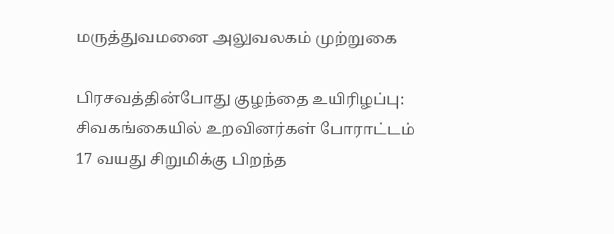மருத்துவமனை அலுவலகம் முற்றுகை

பிரசவத்தின்போது குழந்தை உயிரிழப்பு: சிவகங்கையில் உறவினர்கள் போராட்டம்
17 வயது சிறுமிக்கு பிறந்த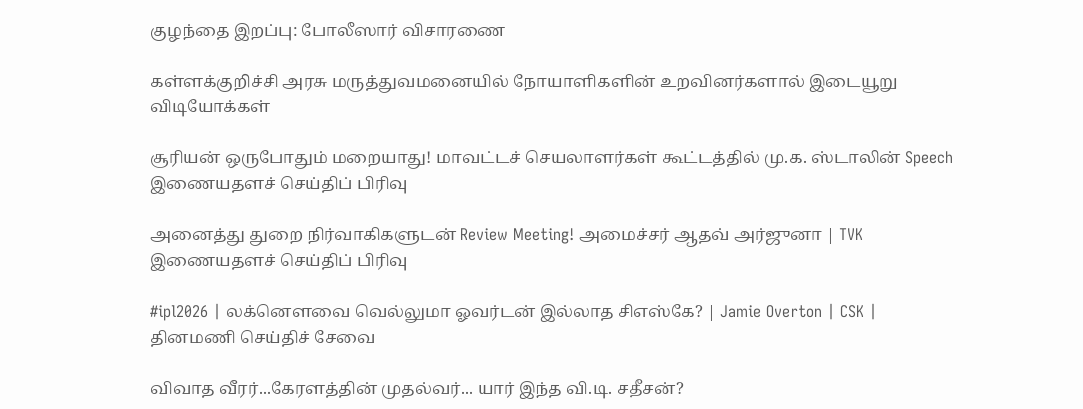குழந்தை இறப்பு: போலீஸார் விசாரணை

கள்ளக்குறிச்சி அரசு மருத்துவமனையில் நோயாளிகளின் உறவினர்களால் இடையூறு
விடியோக்கள்

சூரியன் ஒருபோதும் மறையாது! மாவட்டச் செயலாளர்கள் கூட்டத்தில் மு.க. ஸ்டாலின் Speech
இணையதளச் செய்திப் பிரிவு

அனைத்து துறை நிர்வாகிகளுடன் Review Meeting! அமைச்சர் ஆதவ் அர்ஜுனா | TVK
இணையதளச் செய்திப் பிரிவு

#ipl2026 | லக்னௌவை வெல்லுமா ஓவர்டன் இல்லாத சிஎஸ்கே? | Jamie Overton | CSK |
தினமணி செய்திச் சேவை

விவாத வீரர்...கேரளத்தின் முதல்வர்... யார் இந்த வி.டி. சதீசன்?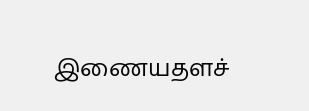இணையதளச்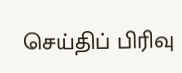செய்திப் பிரிவு